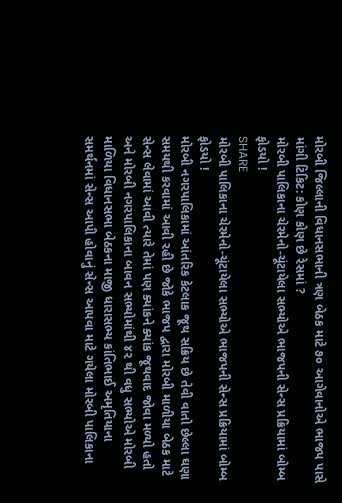મોરબી જિલ્લાની વિધાનસભાની ત્રણ બેઠક માટે ૭૦ આગેવાનોએ ભાજપ પાસે માંગી ટિકિટ: કોણ કોણ છે રેસમાં ?
મોરબી પાલિકાના ચેરમેનો-ચૂંટાયેલા સભ્યોએ ભાજપની સેન્સ પ્રક્રિયામાં બોમ્બ ફોડયો !
SHARE
મોરબી પાલિકાના ચેરમેનો-ચૂંટાયેલા સભ્યોએ ભાજપની સેન્સ પ્રક્રિયામાં બોમ્બ ફોડયો !
મોરબી નગરપાલિકામાં આંતરિક કેટલાક જૂથ સક્રિય છે તેવી વાતો છેલ્લા ઘણા સમયથી કરવામાં આવી રહી છે જોકે ભાજપ દ્વારા મોરબી માળીયા બેઠક માટે સેન્સ લેવામાં આવી ત્યારે તેમાં પણ ક્યાંકને ક્યાંક જૂથવાદ જોવા મળ્યો હતો અને મોરબી નગરપાલિકાના બાવન સભ્યોમાંથી ૪૨ થી વધુ સભ્યોએ મોરબી માળિયા વિધાનસભા બેઠકના માજી ધારાસભ્ય કાંતિભાઈ અમૃતિયાના સમર્થનમાં સેન્સ આપી હોવાનું સેન્સ આપવા માટે ગયેલા મોરબી પાલિકાના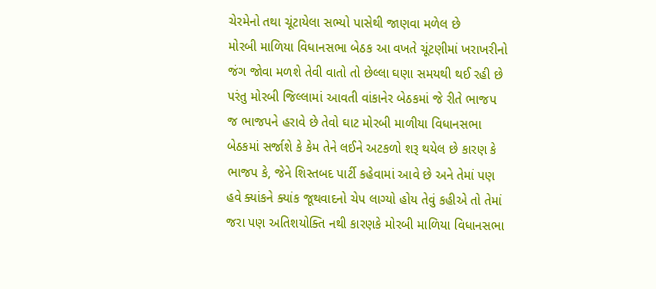ચેરમેનો તથા ચૂંટાયેલા સભ્યો પાસેથી જાણવા મળેલ છે
મોરબી માળિયા વિધાનસભા બેઠક આ વખતે ચૂંટણીમાં ખરાખરીનો જંગ જોવા મળશે તેવી વાતો તો છેલ્લા ઘણા સમયથી થઈ રહી છે પરંતુ મોરબી જિલ્લામાં આવતી વાંકાનેર બેઠકમાં જે રીતે ભાજપ જ ભાજપને હરાવે છે તેવો ઘાટ મોરબી માળીયા વિધાનસભા બેઠકમાં સર્જાશે કે કેમ તેને લઈને અટકળો શરૂ થયેલ છે કારણ કે ભાજપ કે, જેને શિસ્તબદ પાર્ટી કહેવામાં આવે છે અને તેમાં પણ હવે ક્યાંકને ક્યાંક જૂથવાદનો ચેપ લાગ્યો હોય તેવું કહીએ તો તેમાં જરા પણ અતિશયોક્તિ નથી કારણકે મોરબી માળિયા વિધાનસભા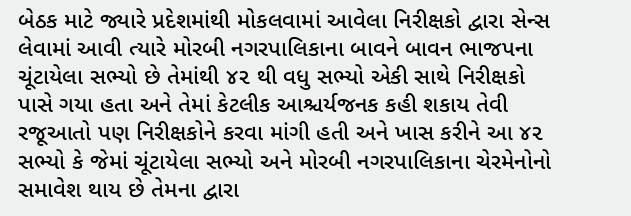બેઠક માટે જ્યારે પ્રદેશમાંથી મોકલવામાં આવેલા નિરીક્ષકો દ્વારા સેન્સ લેવામાં આવી ત્યારે મોરબી નગરપાલિકાના બાવને બાવન ભાજપના ચૂંટાયેલા સભ્યો છે તેમાંથી ૪૨ થી વધુ સભ્યો એકી સાથે નિરીક્ષકો પાસે ગયા હતા અને તેમાં કેટલીક આશ્ચર્યજનક કહી શકાય તેવી રજૂઆતો પણ નિરીક્ષકોને કરવા માંગી હતી અને ખાસ કરીને આ ૪૨ સભ્યો કે જેમાં ચૂંટાયેલા સભ્યો અને મોરબી નગરપાલિકાના ચેરમેનોનો સમાવેશ થાય છે તેમના દ્વારા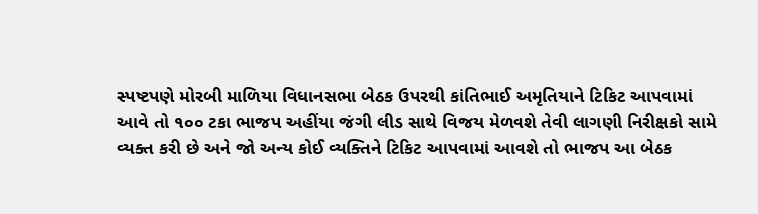સ્પષ્ટપણે મોરબી માળિયા વિધાનસભા બેઠક ઉપરથી કાંતિભાઈ અમૃતિયાને ટિકિટ આપવામાં આવે તો ૧૦૦ ટકા ભાજપ અહીંયા જંગી લીડ સાથે વિજય મેળવશે તેવી લાગણી નિરીક્ષકો સામે વ્યક્ત કરી છે અને જો અન્ય કોઈ વ્યક્તિને ટિકિટ આપવામાં આવશે તો ભાજપ આ બેઠક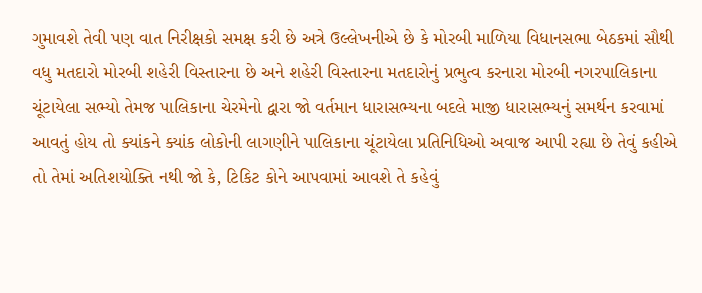ગુમાવશે તેવી પણ વાત નિરીક્ષકો સમક્ષ કરી છે અત્રે ઉલ્લેખનીએ છે કે મોરબી માળિયા વિધાનસભા બેઠકમાં સૌથી વધુ મતદારો મોરબી શહેરી વિસ્તારના છે અને શહેરી વિસ્તારના મતદારોનું પ્રભુત્વ કરનારા મોરબી નગરપાલિકાના ચૂંટાયેલા સભ્યો તેમજ પાલિકાના ચેરમેનો દ્વારા જો વર્તમાન ધારાસભ્યના બદલે માજી ધારાસભ્યનું સમર્થન કરવામાં આવતું હોય તો ક્યાંકને ક્યાંક લોકોની લાગણીને પાલિકાના ચૂંટાયેલા પ્રતિનિધિઓ અવાજ આપી રહ્યા છે તેવું કહીએ તો તેમાં અતિશયોક્તિ નથી જો કે, ટિકિટ કોને આપવામાં આવશે તે કહેવું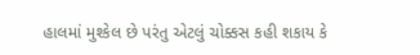હાલમાં મુશ્કેલ છે પરંતુ એટલું ચોક્કસ કહી શકાય કે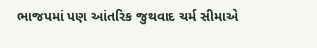ભાજપમાં પણ આંતરિક જુથવાદ ચર્મ સીમાએ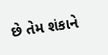છે તેમ શંકાને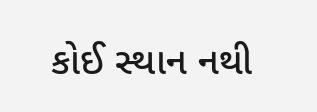કોઈ સ્થાન નથી